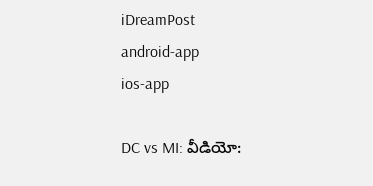iDreamPost
android-app
ios-app

DC vs MI: వీడియో: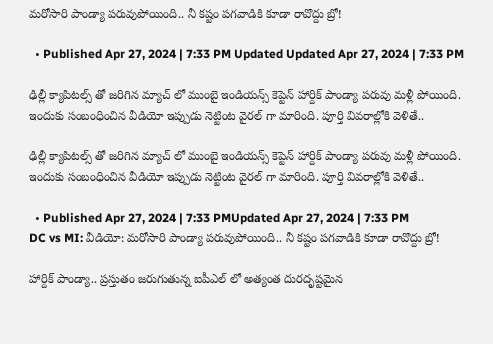మరోసారి పాండ్యా పరువుపోయింది.. నీ కష్టం పగవాడికి కూడా రావొద్దు బ్రో!

  • Published Apr 27, 2024 | 7:33 PM Updated Updated Apr 27, 2024 | 7:33 PM

ఢిల్లీ క్యాపిటల్స్ తో జరిగిన మ్యాచ్ లో ముంబై ఇండియన్స్ కెప్టెన్ హార్దిక్ పాండ్యా పరువు మళ్లీ పోయింది. ఇందుకు సంబంధించిన వీడియో ఇప్పుడు నెట్టింట వైరల్ గా మారింది. పూర్తి వివరాల్లోకి వెళితే..

ఢిల్లీ క్యాపిటల్స్ తో జరిగిన మ్యాచ్ లో ముంబై ఇండియన్స్ కెప్టెన్ హార్దిక్ పాండ్యా పరువు మళ్లీ పోయింది. ఇందుకు సంబంధించిన వీడియో ఇప్పుడు నెట్టింట వైరల్ గా మారింది. పూర్తి వివరాల్లోకి వెళితే..

  • Published Apr 27, 2024 | 7:33 PMUpdated Apr 27, 2024 | 7:33 PM
DC vs MI: వీడియో: మరోసారి పాండ్యా పరువుపోయింది.. నీ కష్టం పగవాడికి కూడా రావొద్దు బ్రో!

హార్దిక్ పాండ్యా.. ప్రస్తుతం జరుగుతున్న ఐపీఎల్ లో అత్యంత దురదృష్టమైన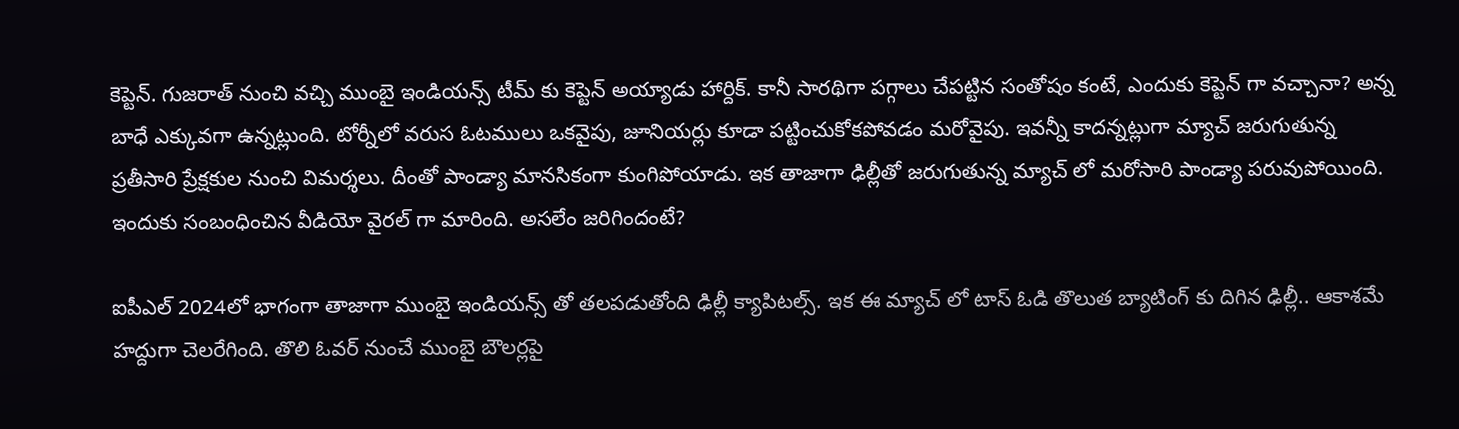కెప్టెన్. గుజరాత్ నుంచి వచ్చి ముంబై ఇండియన్స్ టీమ్ కు కెప్టెన్ అయ్యాడు హార్దిక్. కానీ సారథిగా పగ్గాలు చేపట్టిన సంతోషం కంటే, ఎందుకు కెప్టెన్ గా వచ్చానా? అన్న బాధే ఎక్కువగా ఉన్నట్లుంది. టోర్నీలో వరుస ఓటములు ఒకవైపు, జూనియర్లు కూడా పట్టించుకోకపోవడం మరోవైపు. ఇవన్నీ కాదన్నట్లుగా మ్యాచ్ జరుగుతున్న ప్రతీసారి ప్రేక్షకుల నుంచి విమర్శలు. దీంతో పాండ్యా మానసికంగా కుంగిపోయాడు. ఇక తాజాగా ఢిల్లీతో జరుగుతున్న మ్యాచ్ లో మరోసారి పాండ్యా పరువుపోయింది. ఇందుకు సంబంధించిన వీడియో వైరల్ గా మారింది. అసలేం జరిగిందంటే?

ఐపీఎల్ 2024లో భాగంగా తాజాగా ముంబై ఇండియన్స్ తో తలపడుతోంది ఢిల్లీ క్యాపిటల్స్. ఇక ఈ మ్యాచ్ లో టాస్ ఓడి తొలుత బ్యాటింగ్ కు దిగిన ఢిల్లీ.. ఆకాశమే హద్దుగా చెలరేగింది. తొలి ఓవర్ నుంచే ముంబై బౌలర్లపై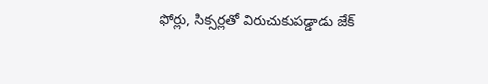ఫోర్లు, సిక్సర్లతో విరుచుకుపడ్డాడు జేక్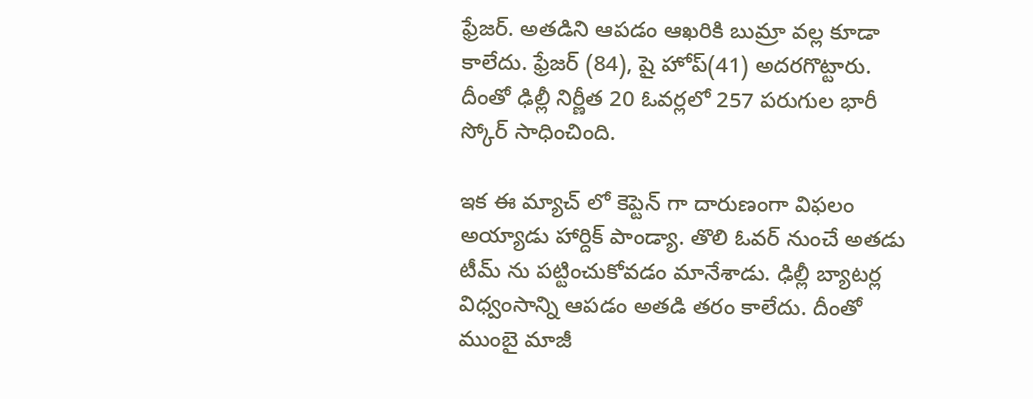ఫ్రేజర్. అతడిని ఆపడం ఆఖరికి బుమ్రా వల్ల కూడా కాలేదు. ఫ్రేజర్ (84), షై హోప్(41) అదరగొట్టారు. దీంతో ఢిల్లీ నిర్ణీత 20 ఓవర్లలో 257 పరుగుల భారీ స్కోర్ సాధించింది.

ఇక ఈ మ్యాచ్ లో కెప్టెన్ గా దారుణంగా విఫలం అయ్యాడు హార్దిక్ పాండ్యా. తొలి ఓవర్ నుంచే అతడు టీమ్ ను పట్టించుకోవడం మానేశాడు. ఢిల్లీ బ్యాటర్ల విధ్వంసాన్ని ఆపడం అతడి తరం కాలేదు. దీంతో ముంబై మాజీ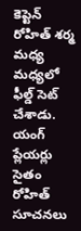కెప్టెన్ రోహిత్ శర్మ మధ్య మధ్యలో ఫీల్డ్ సెట్ చేశాడు. యంగ్ ప్లేయర్లు సైతం రోహిత్ సూచనలు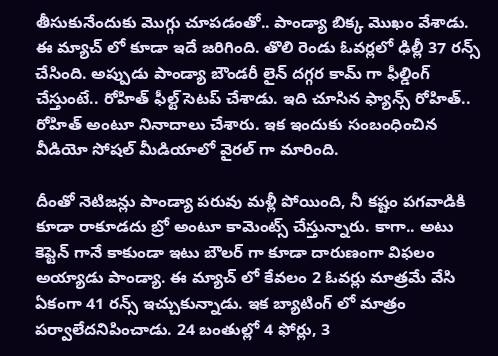తీసుకునేందుకు మెుగ్గు చూపడంతో.. పాండ్యా బిక్క మెుఖం వేశాడు. ఈ మ్యాచ్ లో కూడా ఇదే జరిగింది. తొలి రెండు ఓవర్లలో ఢిల్లీ 37 రన్స్ చేసింది. అప్పుడు పాండ్యా బౌండరీ లైన్ దగ్గర కామ్ గా ఫీల్డింగ్ చేస్తుంటే.. రోహిత్ ఫీల్ట్ సెటప్ చేశాడు. ఇది చూసిన ఫ్యాన్స్ రోహిత్.. రోహిత్ అంటూ నినాదాలు చేశారు. ఇక ఇందుకు సంబంధించిన వీడియో సోషల్ మీడియాలో వైరల్ గా మారింది.

దీంతో నెటిజన్లు పాండ్యా పరువు మళ్లీ పోయింది, నీ కష్టం పగవాడికి కూడా రాకూడదు బ్రో అంటూ కామెంట్స్ చేస్తున్నారు. కాగా.. అటు కెప్టెన్ గానే కాకుండా ఇటు బౌలర్ గా కూడా దారుణంగా విఫలం అయ్యాడు పాండ్యా. ఈ మ్యాచ్ లో కేవలం 2 ఓవర్లు మాత్రమే వేసి ఏకంగా 41 రన్స్ ఇచ్చుకున్నాడు. ఇక బ్యాటింగ్ లో మాత్రం పర్వాలేదనిపించాడు. 24 బంతుల్లో 4 ఫోర్లు, 3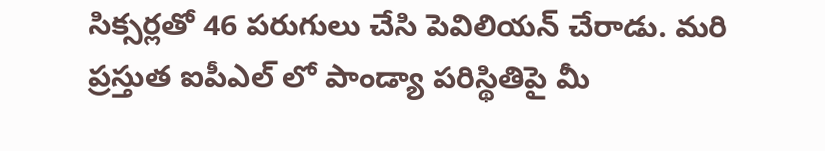సిక్సర్లతో 46 పరుగులు చేసి పెవిలియన్ చేరాడు. మరి ప్రస్తుత ఐపీఎల్ లో పాండ్యా పరిస్థితిపై మీ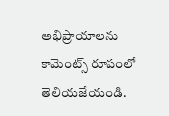అభిప్రాయాలను కామెంట్స్ రూపంలో తెలియజేయండి.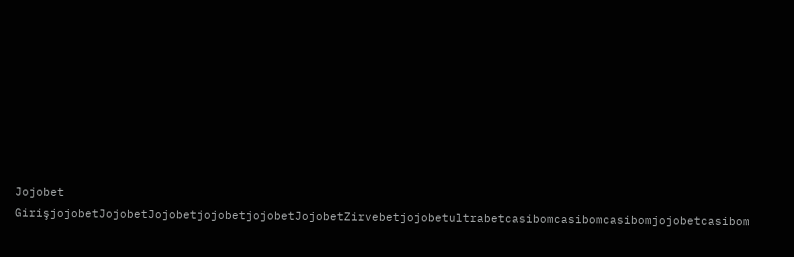Jojobet GirişjojobetJojobetJojobetjojobetjojobetJojobetZirvebetjojobetultrabetcasibomcasibomcasibomjojobetcasibom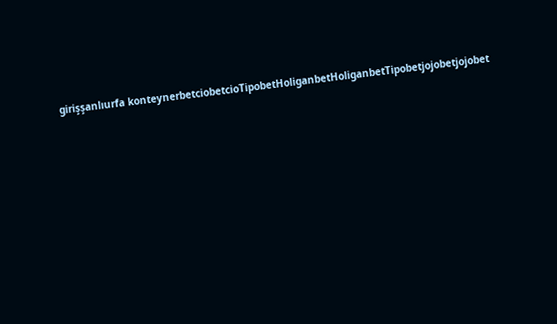girişşanlıurfa konteynerbetciobetcioTipobetHoliganbetHoliganbetTipobetjojobetjojobet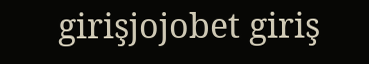girişjojobet giriş